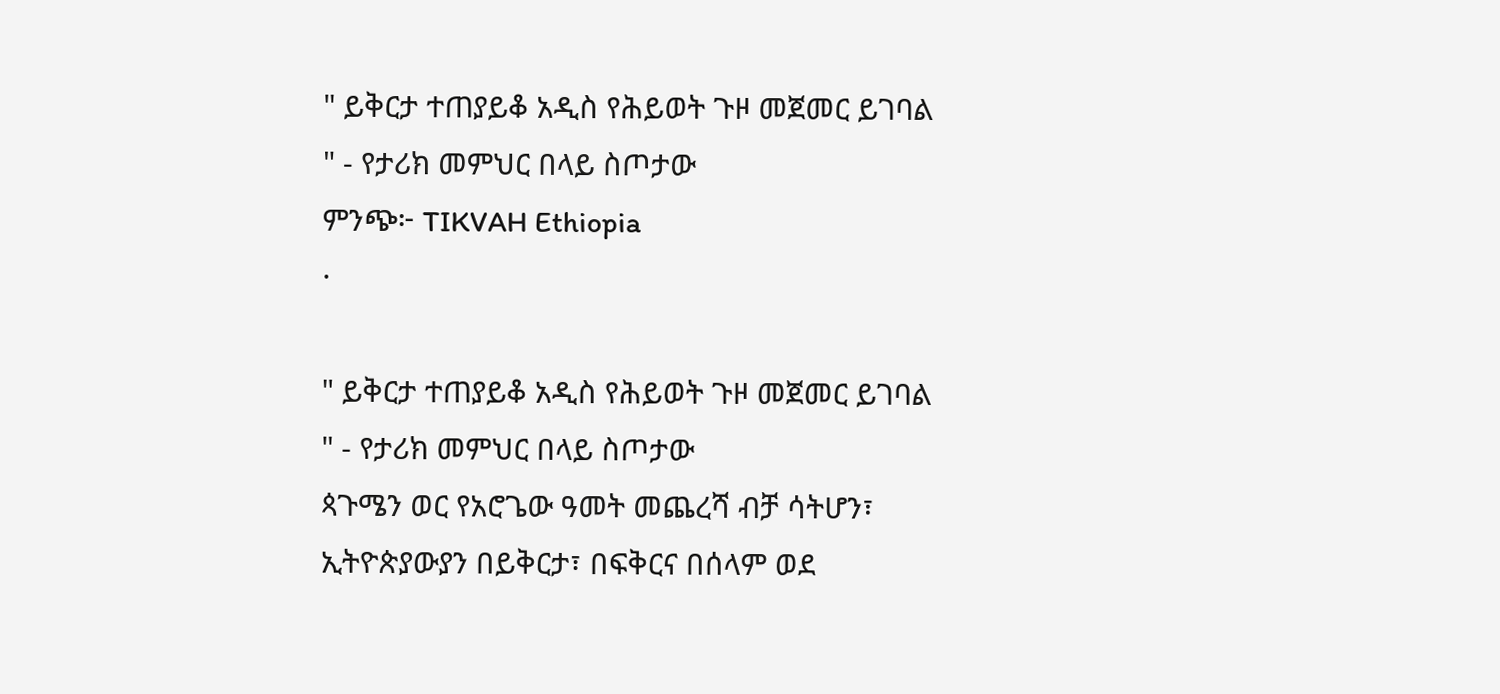" ይቅርታ ተጠያይቆ አዲስ የሕይወት ጉዞ መጀመር ይገባል " - የታሪክ መምህር በላይ ስጦታው
ምንጭ፦ TIKVAH Ethiopia
·

" ይቅርታ ተጠያይቆ አዲስ የሕይወት ጉዞ መጀመር ይገባል " - የታሪክ መምህር በላይ ስጦታው
ጳጉሜን ወር የአሮጌው ዓመት መጨረሻ ብቻ ሳትሆን፣ ኢትዮጵያውያን በይቅርታ፣ በፍቅርና በሰላም ወደ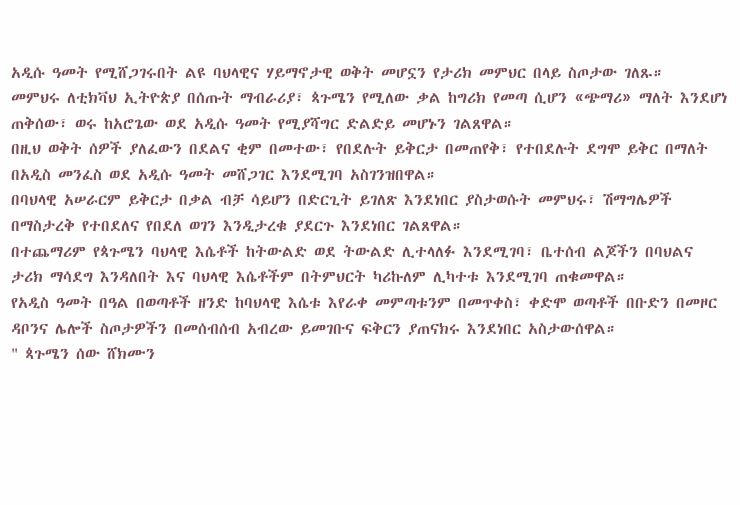አዲሱ ዓመት የሚሸጋገሩበት ልዩ ባህላዊና ሃይማኖታዊ ወቅት መሆኗን የታሪክ መምህር በላይ ስጦታው ገለጹ።
መምህሩ ለቲክቫህ ኢትዮጵያ በሰጡት ማብራሪያ፣ ጳጉሜን የሚለው ቃል ከግሪክ የመጣ ሲሆን «ጭማሪ» ማለት እንደሆነ ጠቅሰው፣ ወሩ ከአሮጌው ወደ አዲሱ ዓመት የሚያሻግር ድልድይ መሆኑን ገልጸዋል።
በዚህ ወቅት ሰዎች ያለፈውን በደልና ቂም በመተው፣ የበደሉት ይቅርታ በመጠየቅ፣ የተበደሉት ደግሞ ይቅር በማለት በአዲስ መንፈስ ወደ አዲሱ ዓመት መሸጋገር እንደሚገባ አስገንዝበዋል።
በባህላዊ አሠራርም ይቅርታ በቃል ብቻ ሳይሆን በድርጊት ይገለጽ እንደነበር ያስታወሱት መምህሩ፣ ሽማግሌዎች በማስታረቅ የተበደለና የበደለ ወገን እንዲታረቁ ያደርጉ እንደነበር ገልጸዋል።
በተጨማሪም የጳጉሜን ባህላዊ እሴቶች ከትውልድ ወደ ትውልድ ሊተላለፉ እንደሚገባ፣ ቤተሰብ ልጆችን በባህልና ታሪክ ማሳደግ እንዳለበት እና ባህላዊ እሴቶችም በትምህርት ካሪኩለም ሊካተቱ እንደሚገባ ጠቁመዋል።
የአዲስ ዓመት በዓል በወጣቶች ዘንድ ከባህላዊ እሴቱ እየራቀ መምጣቱንም በመጥቀስ፣ ቀድሞ ወጣቶች በቡድን በመዞር ዳቦንና ሌሎች ስጦታዎችን በመሰብሰብ አብረው ይመገቡና ፍቅርን ያጠናክሩ እንደነበር አስታውሰዋል።
" ጳጉሜን ሰው ሸክሙን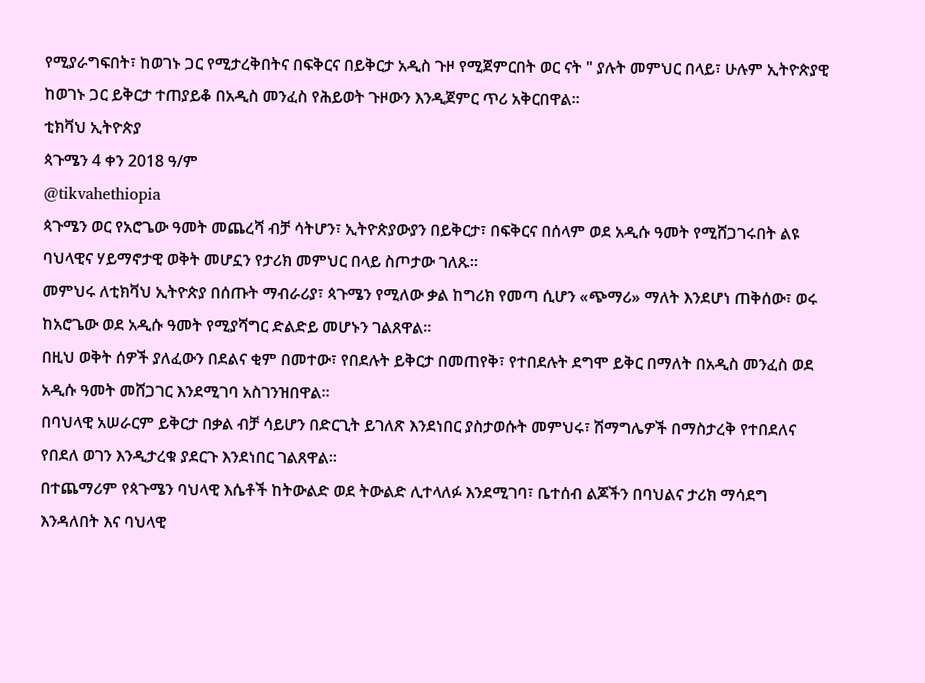የሚያራግፍበት፣ ከወገኑ ጋር የሚታረቅበትና በፍቅርና በይቅርታ አዲስ ጉዞ የሚጀምርበት ወር ናት " ያሉት መምህር በላይ፣ ሁሉም ኢትዮጵያዊ ከወገኑ ጋር ይቅርታ ተጠያይቆ በአዲስ መንፈስ የሕይወት ጉዞውን እንዲጀምር ጥሪ አቅርበዋል።
ቲክቫህ ኢትዮጵያ
ጳጉሜን 4 ቀን 2018 ዓ/ም
@tikvahethiopia
ጳጉሜን ወር የአሮጌው ዓመት መጨረሻ ብቻ ሳትሆን፣ ኢትዮጵያውያን በይቅርታ፣ በፍቅርና በሰላም ወደ አዲሱ ዓመት የሚሸጋገሩበት ልዩ ባህላዊና ሃይማኖታዊ ወቅት መሆኗን የታሪክ መምህር በላይ ስጦታው ገለጹ።
መምህሩ ለቲክቫህ ኢትዮጵያ በሰጡት ማብራሪያ፣ ጳጉሜን የሚለው ቃል ከግሪክ የመጣ ሲሆን «ጭማሪ» ማለት እንደሆነ ጠቅሰው፣ ወሩ ከአሮጌው ወደ አዲሱ ዓመት የሚያሻግር ድልድይ መሆኑን ገልጸዋል።
በዚህ ወቅት ሰዎች ያለፈውን በደልና ቂም በመተው፣ የበደሉት ይቅርታ በመጠየቅ፣ የተበደሉት ደግሞ ይቅር በማለት በአዲስ መንፈስ ወደ አዲሱ ዓመት መሸጋገር እንደሚገባ አስገንዝበዋል።
በባህላዊ አሠራርም ይቅርታ በቃል ብቻ ሳይሆን በድርጊት ይገለጽ እንደነበር ያስታወሱት መምህሩ፣ ሽማግሌዎች በማስታረቅ የተበደለና የበደለ ወገን እንዲታረቁ ያደርጉ እንደነበር ገልጸዋል።
በተጨማሪም የጳጉሜን ባህላዊ እሴቶች ከትውልድ ወደ ትውልድ ሊተላለፉ እንደሚገባ፣ ቤተሰብ ልጆችን በባህልና ታሪክ ማሳደግ እንዳለበት እና ባህላዊ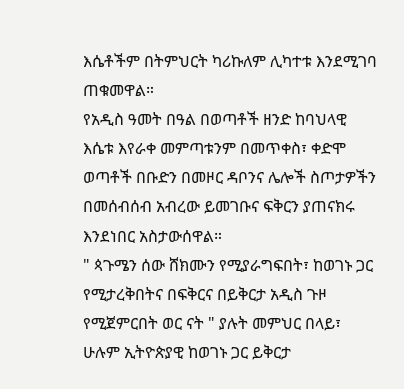እሴቶችም በትምህርት ካሪኩለም ሊካተቱ እንደሚገባ ጠቁመዋል።
የአዲስ ዓመት በዓል በወጣቶች ዘንድ ከባህላዊ እሴቱ እየራቀ መምጣቱንም በመጥቀስ፣ ቀድሞ ወጣቶች በቡድን በመዞር ዳቦንና ሌሎች ስጦታዎችን በመሰብሰብ አብረው ይመገቡና ፍቅርን ያጠናክሩ እንደነበር አስታውሰዋል።
" ጳጉሜን ሰው ሸክሙን የሚያራግፍበት፣ ከወገኑ ጋር የሚታረቅበትና በፍቅርና በይቅርታ አዲስ ጉዞ የሚጀምርበት ወር ናት " ያሉት መምህር በላይ፣ ሁሉም ኢትዮጵያዊ ከወገኑ ጋር ይቅርታ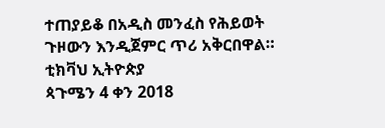ተጠያይቆ በአዲስ መንፈስ የሕይወት ጉዞውን እንዲጀምር ጥሪ አቅርበዋል።
ቲክቫህ ኢትዮጵያ
ጳጉሜን 4 ቀን 2018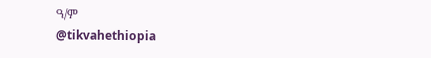ዓ/ም
@tikvahethiopia